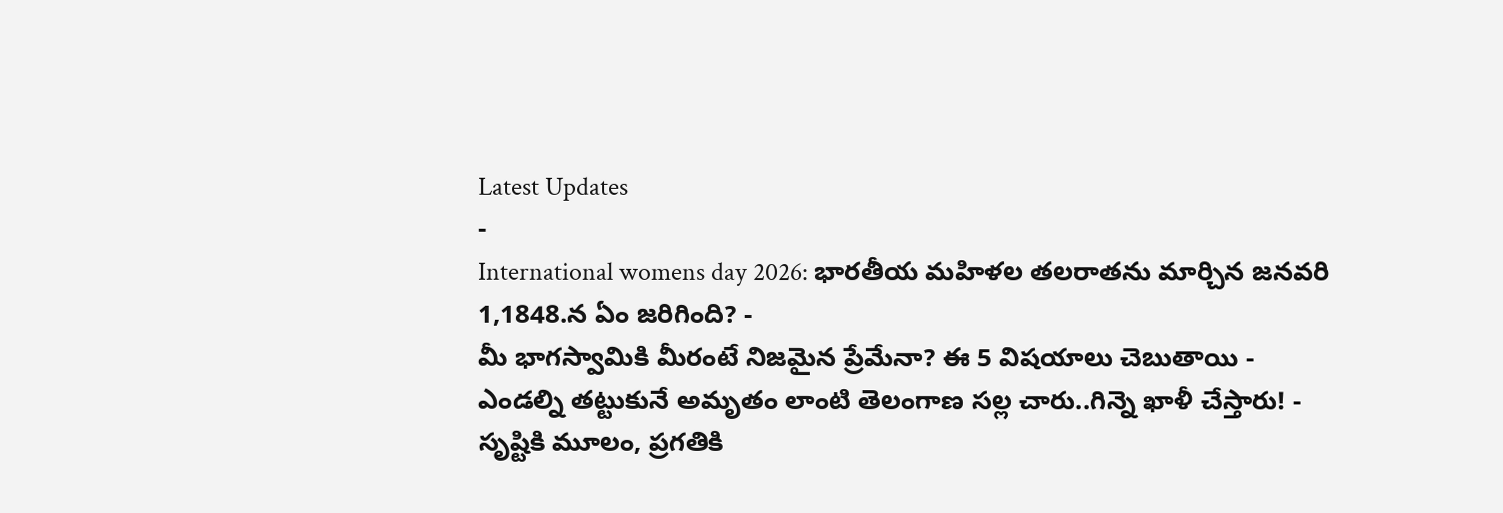Latest Updates
-
International womens day 2026: భారతీయ మహిళల తలరాతను మార్చిన జనవరి 1,1848.న ఏం జరిగింది? -
మీ భాగస్వామికి మీరంటే నిజమైన ప్రేమేనా? ఈ 5 విషయాలు చెబుతాయి -
ఎండల్ని తట్టుకునే అమృతం లాంటి తెలంగాణ సల్ల చారు..గిన్నె ఖాళీ చేస్తారు! -
సృష్టికి మూలం, ప్రగతికి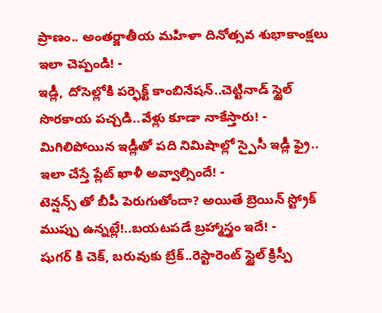ప్రాణం.. అంతర్జాతీయ మహిళా దినోత్సవ శుభాకాంక్షలు ఇలా చెప్పండి! -
ఇడ్లీ, దోసెల్లోకి పర్ఫెక్ట్ కాంబినేషన్..చెట్టినాడ్ స్టైల్ సొరకాయ పచ్చడి..వేళ్లు కూడా నాకేస్తారు! -
మిగిలిపోయిన ఇడ్లీతో పది నిమిషాల్లో స్పైసీ ఇడ్లీ ఫ్రై.. ఇలా చేస్తే ప్లేట్ ఖాళీ అవ్వాల్సిందే! -
టెన్షన్స్ తో బీపీ పెరుగుతోందా? అయితే బ్రెయిన్ స్ట్రోక్ ముప్పు ఉన్నట్లే!..బయటపడే బ్రహ్మాస్త్రం ఇదే! -
షుగర్ కి చెక్, బరువుకు బ్రేక్..రెస్టారెంట్ స్టైల్ క్రిస్పీ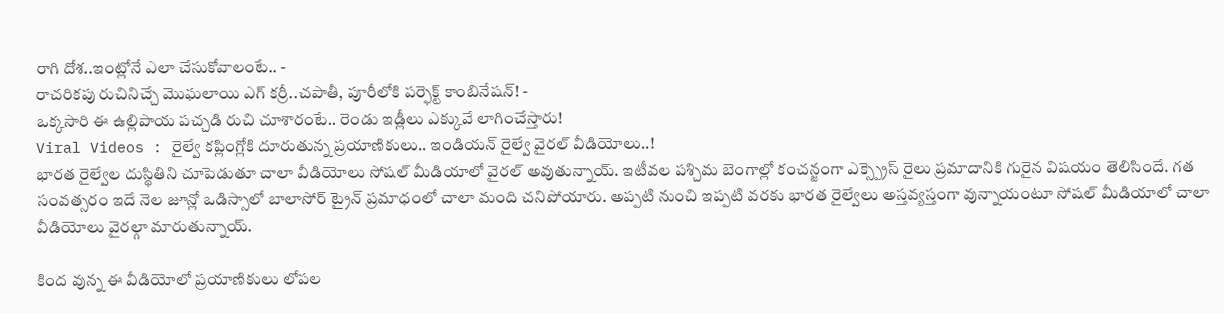రాగి దోశ..ఇంట్లోనే ఎలా చేసుకోవాలంటే.. -
రాచరికపు రుచినిచ్చే మొఘలాయి ఎగ్ కర్రీ..చపాతీ, పూరీలోకి పర్ఫెక్ట్ కాంబినేషన్! -
ఒక్కసారి ఈ ఉల్లిపాయ పచ్చడి రుచి చూశారంటే.. రెండు ఇడ్లీలు ఎక్కువే లాగించేస్తారు!
Viral Videos : రైల్వే కప్లింగ్లోకి దూరుతున్న ప్రయాణికులు.. ఇండియన్ రైల్వే వైరల్ వీడియోలు..!
భారత రైల్వేల దుస్థితిని చూపెడుతూ చాలా వీడియోలు సోషల్ మీడియాలో వైరల్ అవుతున్నాయ్. ఇటీవల పశ్చిమ బెంగాల్లో కంచన్జంగా ఎక్స్ప్రెస్ రైలు ప్రమాదానికి గురైన విషయం తెలిసిందే. గత సంవత్సరం ఇదే నెల జూన్లో ఒడిస్సాలో బాలాసోర్ ట్రైన్ ప్రమాధంలో చాలా మంది చనిపోయారు. అప్పటి నుంచి ఇప్పటి వరకు భారత రైల్వేలు అస్తవ్యస్తంగా వున్నాయంటూ సోషల్ మీడియాలో చాలా వీడియోలు వైరల్గా మారుతున్నాయ్.

కింద వున్న ఈ వీడియోలో ప్రయాణికులు లోపల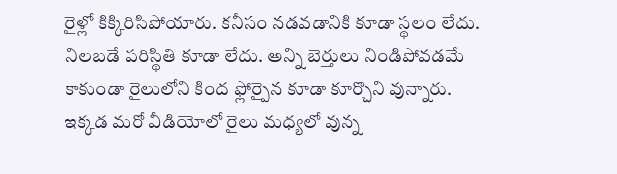రైళ్లో కిక్కిరిసిపోయారు. కనీసం నడవడానికి కూడా స్థలం లేదు. నిలబడే పరిస్థితి కూడా లేదు. అన్ని బెర్తులు నిండిపోవడమే కాకుండా రైలులోని కింద ఫ్లోర్పైన కూడా కూర్చొని వున్నారు.
ఇక్కడ మరో వీడియోలో రైలు మధ్యలో వున్న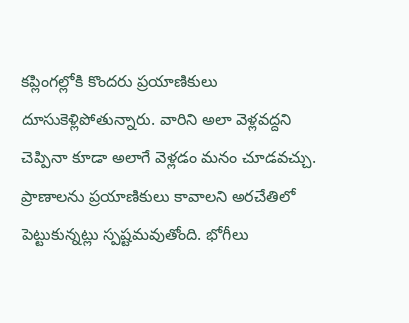కప్లింగల్లోకి కొందరు ప్రయాణికులు దూసుకెళ్లిపోతున్నారు. వారిని అలా వెళ్లవద్దని చెప్పినా కూడా అలాగే వెళ్లడం మనం చూడవచ్చు. ప్రాణాలను ప్రయాణికులు కావాలని అరచేతిలో పెట్టుకున్నట్లు స్పష్టమవుతోంది. భోగీలు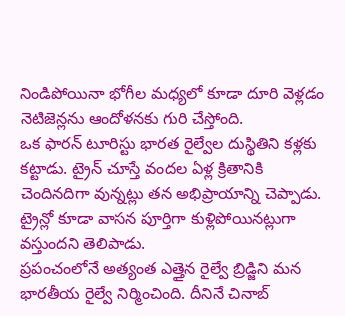నిండిపోయినా భోగీల మధ్యలో కూడా దూరి వెళ్లడం నెటిజెన్లను ఆందోళనకు గురి చేస్తోంది.
ఒక ఫారన్ టూరిస్టు భారత రైల్వేల దుస్థితిని కళ్లకు కట్టాడు. ట్రైన్ చూస్తే వందల ఏళ్ల క్రితానికి చెందినదిగా వున్నట్లు తన అభిప్రాయాన్ని చెప్పాడు. ట్రైన్లో కూడా వాసన పూర్తిగా కుళ్లిపోయినట్లుగా వస్తుందని తెలిపాడు.
ప్రపంచంలోనే అత్యంత ఎత్తైన రైల్వే బ్రిడ్జిని మన భారతీయ రైల్వే నిర్మించింది. దీనినే చినాబ్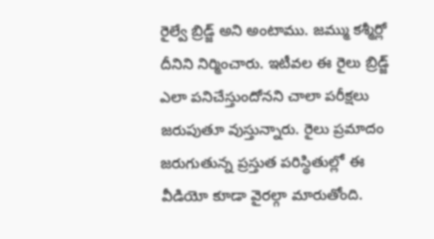రైల్వే బ్రిడ్జ్ అని అంటాము. జమ్ము కశ్మీర్లో దీనిని నిర్మించారు. ఇటీవల ఈ రైలు బ్రిడ్జ్ ఎలా పనిచేస్తుందోనని చాలా పరీక్షలు జరుపుతూ వుస్తున్నారు. రైలు ప్రమాదం జరుగుతున్న ప్రస్తుత పరిస్థితుల్లో ఈ వీడియో కూడా వైరల్గా మారుతోంది.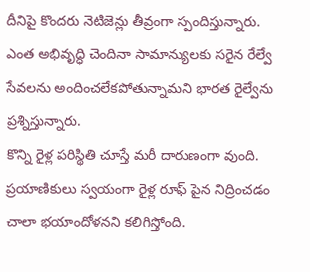దీనిపై కొందరు నెటిజెన్లు తీవ్రంగా స్పందిస్తున్నారు. ఎంత అభివృద్ధి చెందినా సామాన్యులకు సరైన రేల్వే సేవలను అందించలేకపోతున్నామని భారత రైల్వేను ప్రశ్నిస్తున్నారు.
కొన్ని రైళ్ల పరిస్థితి చూస్తే మరీ దారుణంగా వుంది. ప్రయాణికులు స్వయంగా రైళ్ల రూఫ్ పైన నిద్రించడం చాలా భయాందోళనని కలిగిస్తోంది.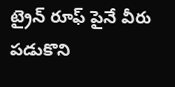ట్రైన్ రూఫ్ పైనే వీరు పడుకొని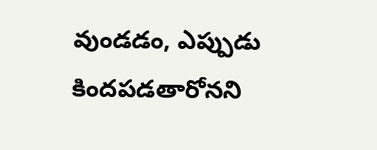వుండడం, ఎప్పుడు కిందపడతారోనని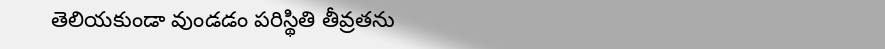తెలియకుండా వుండడం పరిస్థితి తీవ్రతను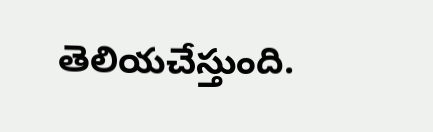తెలియచేస్తుంది.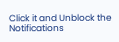Click it and Unblock the Notifications